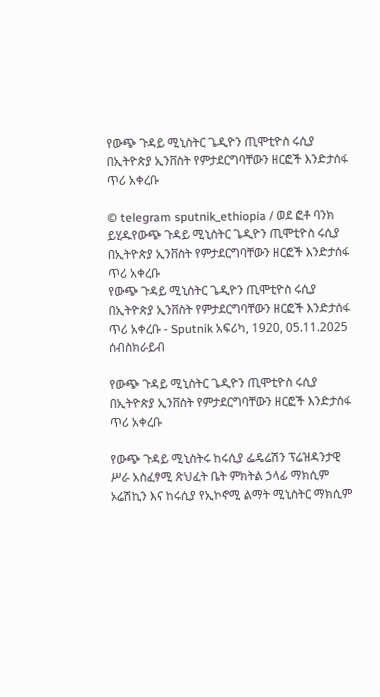የውጭ ጉዳይ ሚኒስትር ጌዲዮን ጢሞቲዮስ ሩሲያ በኢትዮጵያ ኢንቨስት የምታደርግባቸውን ዘርፎች እንድታሰፋ ጥሪ አቀረቡ

© telegram sputnik_ethiopia / ወደ ፎቶ ባንክ ይሂዱየውጭ ጉዳይ ሚኒስትር ጌዲዮን ጢሞቲዮስ ሩሲያ በኢትዮጵያ ኢንቨስት የምታደርግባቸውን ዘርፎች እንድታሰፋ ጥሪ አቀረቡ
የውጭ ጉዳይ ሚኒስትር ጌዲዮን ጢሞቲዮስ ሩሲያ በኢትዮጵያ ኢንቨስት የምታደርግባቸውን ዘርፎች እንድታሰፋ ጥሪ አቀረቡ - Sputnik አፍሪካ, 1920, 05.11.2025
ሰብስክራይብ

የውጭ ጉዳይ ሚኒስትር ጌዲዮን ጢሞቲዮስ ሩሲያ በኢትዮጵያ ኢንቨስት የምታደርግባቸውን ዘርፎች እንድታሰፋ ጥሪ አቀረቡ

የውጭ ጉዳይ ሚኒስትሩ ከሩሲያ ፌዴሬሽን ፕሬዝዳንታዊ ሥራ አስፈፃሚ ጽህፈት ቤት ምክትል ኃላፊ ማክሲም ኦሬሽኪን እና ከሩሲያ የኢኮኖሚ ልማት ሚኒስትር ማክሲም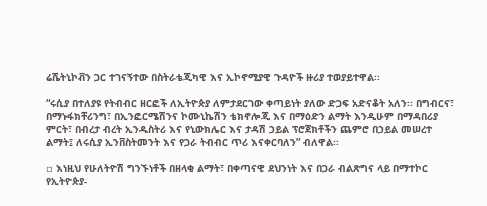ሬሼትኒኮቭን ጋር ተገናኝተው በስትራቴጂካዊ እና ኢኮኖሚያዊ ጉዳዮች ዙሪያ ተወያይተዋል፡፡

“ሩሲያ በተለያዩ የትብብር ዘርፎች ለኢትዮጵያ ለምታደርገው ቀጣይነት ያለው ድጋፍ አድናቆት አለን፡፡ በግብርና፣ በማኑፋክቸሪንግ፣ በኢንፎርሜሽንና ኮሙኒኬሽን ቴክኖሎጂ እና በማዕድን ልማት እንዲሁም በማዳበሪያ ምርት፣ በብረታ ብረት ኢንዱስትሪ እና የኒውክሌር እና ታዳሽ ኃይል ፕሮጀክቶችን ጨምሮ በኃይል መሠረተ ልማት፤ ለሩሲያ ኢንቨስትመንት እና የጋራ ትብብር ጥሪ እናቀርባለን” ብለዋል፡፡

▫ እነዚህ የሁለትዮሽ ግንኙነቶች በዘላቂ ልማት፣ በቀጣናዊ ደህንነት እና በጋራ ብልጽግና ላይ በማተኮር የኢትዮጵያ-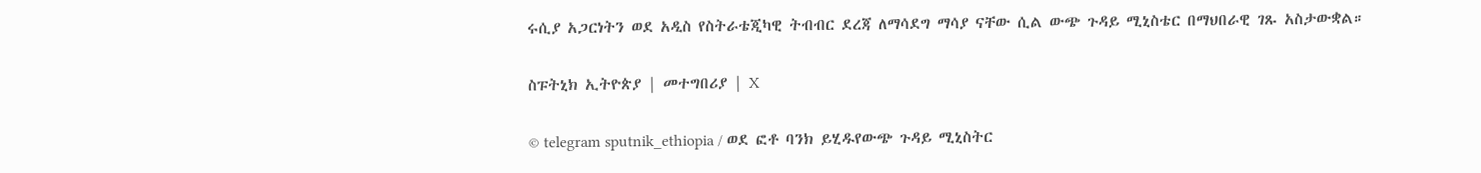ሩሲያ አጋርነትን ወደ አዲስ የስትራቴጂካዊ ትብብር ደረጃ ለማሳደግ ማሳያ ናቸው ሲል ውጭ ጉዳይ ሚኒስቴር በማህበራዊ ገጹ አስታውቋል።

ስፑትኒክ ኢትዮጵያ | መተግበሪያ | X

© telegram sputnik_ethiopia / ወደ ፎቶ ባንክ ይሂዱየውጭ ጉዳይ ሚኒስትር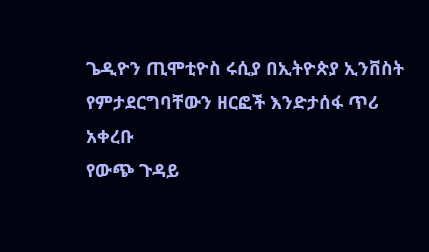ጌዲዮን ጢሞቲዮስ ሩሲያ በኢትዮጵያ ኢንቨስት የምታደርግባቸውን ዘርፎች እንድታሰፋ ጥሪ አቀረቡ
የውጭ ጉዳይ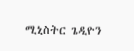ሚኒስትር ጌዲዮን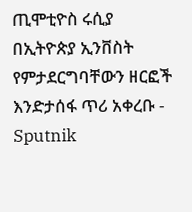ጢሞቲዮስ ሩሲያ በኢትዮጵያ ኢንቨስት የምታደርግባቸውን ዘርፎች እንድታሰፋ ጥሪ አቀረቡ - Sputnik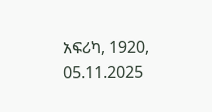አፍሪካ, 1920, 05.11.2025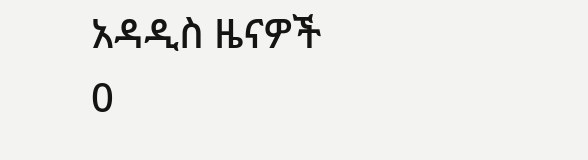አዳዲስ ዜናዎች
0